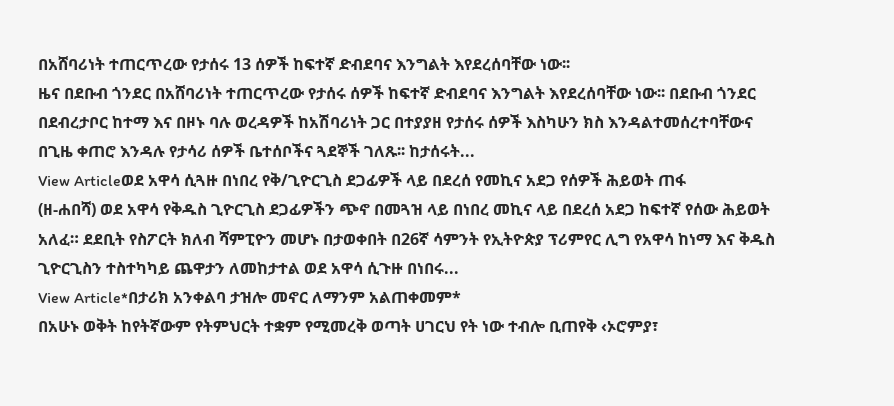በአሸባሪነት ተጠርጥረው የታሰሩ 13 ሰዎች ከፍተኛ ድብደባና እንግልት እየደረሰባቸው ነው፡፡
ዜና በደቡብ ጎንደር በአሸባሪነት ተጠርጥረው የታሰሩ ሰዎች ከፍተኛ ድብደባና እንግልት እየደረሰባቸው ነው፡፡ በደቡብ ጎንደር በደብረታቦር ከተማ እና በዞኑ ባሉ ወረዳዎች ከአሽባሪነት ጋር በተያያዘ የታሰሩ ሰዎች እስካሁን ክስ እንዳልተመሰረተባቸውና በጊዜ ቀጠሮ እንዳሉ የታሳሪ ሰዎች ቤተሰቦችና ጓደኞች ገለጹ፡፡ ከታሰሩት...
View Articleወደ አዋሳ ሲጓዙ በነበረ የቅ/ጊዮርጊስ ደጋፊዎች ላይ በደረሰ የመኪና አደጋ የሰዎች ሕይወት ጠፋ
(ዘ-ሐበሻ) ወደ አዋሳ የቅዱስ ጊዮርጊስ ደጋፊዎችን ጭኖ በመጓዝ ላይ በነበረ መኪና ላይ በደረሰ አደጋ ከፍተኛ የሰው ሕይወት አለፈ። ደደቢት የስፖርት ክለብ ሻምፒዮን መሆኑ በታወቀበት በ26ኛ ሳምንት የኢትዮጵያ ፕሪምየር ሊግ የአዋሳ ከነማ እና ቅዱስ ጊዮርጊስን ተስተካካይ ጨዋታን ለመከታተል ወደ አዋሳ ሲጉዙ በነበሩ...
View Article*በታሪክ አንቀልባ ታዝሎ መኖር ለማንም አልጠቀመም*
በአሁኑ ወቅት ከየትኛውም የትምህርት ተቋም የሚመረቅ ወጣት ሀገርህ የት ነው ተብሎ ቢጠየቅ ‹ኦሮምያ፣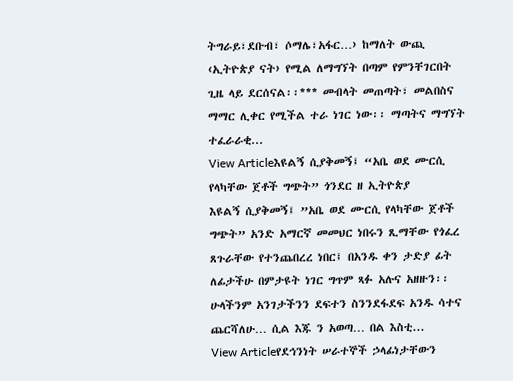ትግራይ፣ደቡብ፣ ሶማሌ፣አፋር…› ከማለት ውጪ ‹ኢትዮጵያ ናት› የሚል ለማግኘት በጣም የምንቸገርበት ጊዜ ላይ ደርሰናል፡፡*** መብላት መጠጣት፣ መልበስና ማማር ሊቀር የሚችል ተራ ነገር ነው፡፡ ማጣትና ማግኘት ተፈራራቂ...
View Articleእዩልኝ ሲያቅመኝ፤ “አቤ ወደ ሙርሲ የላካቸው ጀቶች ግጭት” ጎንደር ዘ ኢትዮጵያ
እዩልኝ ሲያቅመኝ፤ ”አቤ ወደ ሙርሲ የላካቸው ጀቶች ግጭት” አንድ አማርኛ መመህር ነበሩን ጺማቸው የጎፈረ ጸጉራቸው የተንጨበረረ ነበር፤ በአንዱ ቀን ታድያ ፊት ለፊታችሁ በምታዩት ነገር ግጥም ጻፉ አሉና አዘዙን፡፡ ሁላችንም አንገታችንን ደፍተን ስንንደፋደፍ አንዱ ሳተና ጨርሻለሁ… ሲል እጁ ን አወጣ… በል እስቲ...
View Articleየደኅንነት ሠራተኞች ኃላፊነታቸውን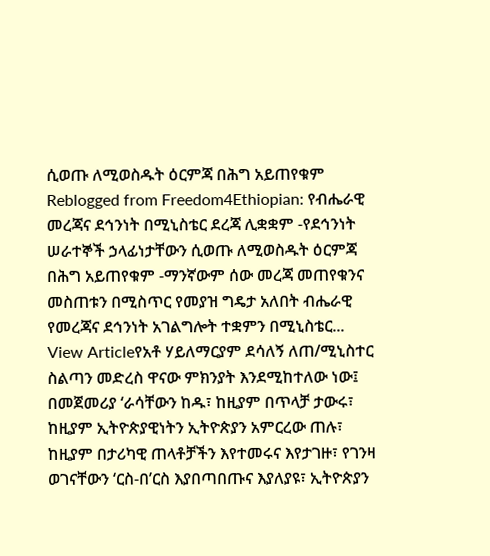ሲወጡ ለሚወስዱት ዕርምጃ በሕግ አይጠየቁም
Reblogged from Freedom4Ethiopian: የብሔራዊ መረጃና ደኅንነት በሚኒስቴር ደረጃ ሊቋቋም -የደኅንነት ሠራተኞች ኃላፊነታቸውን ሲወጡ ለሚወስዱት ዕርምጃ በሕግ አይጠየቁም -ማንኛውም ሰው መረጃ መጠየቁንና መስጠቱን በሚስጥር የመያዝ ግዴታ አለበት ብሔራዊ የመረጃና ደኅንነት አገልግሎት ተቋምን በሚኒስቴር...
View Articleየአቶ ሃይለማርያም ደሳለኝ ለጠ/ሚኒስተር ስልጣን መድረስ ዋናው ምክንያት እንደሚከተለው ነው፤
በመጀመሪያ ‘ራሳቸውን ከዱ፣ ከዚያም በጥላቻ ታውሩ፣ ከዚያም ኢትዮጵያዊነትን ኢትዮጵያን አምርረው ጠሉ፣ ከዚያም በታሪካዊ ጠላቶቻችን እየተመሩና እየታገዙ፣ የገንዛ ወገናቸውን ‘ርስ-በ’ርስ እያበጣበጡና እያለያዩ፣ ኢትዮጵያን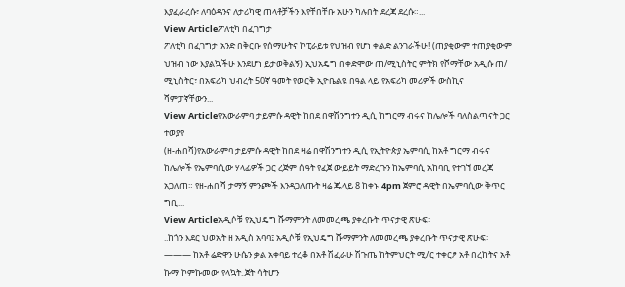እያፈራረሱ፣ ለባዕዳንና ለታሪካዊ ጠላቶቻችን እየቸበቸቡ አሁን ካሉበት ደረጃ ደረሱ።...
View Articleፖለቲካ በፈገግታ
ፖለቲካ በፈገግታ አንድ በቅርቡ የሰማሁትና ኮፒራይቱ የህዝብ የሆነ ቀልድ ልንገራችሁ! (ጠያቂውም ተጠያቂውም ህዝብ ነው እያልኳችሁ እንደሆነ ይታወቅልኝ) ኢህአዴግ በቀድሞው ጠ/ሚኒስትር ምትክ የሾማቸው አዲሱ ጠ/ ሚኒስትር፣ በአፍሪካ ህብረት 50ኛ ዓመት የወርቅ ኢዮቤልዩ በዓል ላይ የአፍሪካ መሪዎች ውስኪና ሻምፓኛቸውን...
View Articleየአውራምባ ታይምሱ ዳዊት ከበደ በዋሽንግተን ዲሲ ከግርማ ብሩና ከሌሎች ባለስልጣናት ጋር ተወያየ
(ዘ-ሐበሻ)የአውራምባ ታይምሱ ዳዊት ከበደ ዛሬ በዋሽንግተን ዲሲ የኢትዮጵያ ኤምባሲ ከአቶ ግርማ ብሩና ከሌሎች የኤምባሲው ሃላፊዎች ጋር ረጅም ሰዓት የፈጀ ውይይት ማድረጉን ከኤምባሲ አከባቢ የተገኘ መረጃ አጋለጠ። የዘ-ሐበሻ ታማኝ ምንጮች እንዳጋለጡት ዛሬ ጁላይ 8 ከቀኑ 4pm ጀምሮ ዳዊት በኤምባሲው ቅጥር ግቢ...
View Articleአዲሶቹ የኢህዴግ ሹማምንት ለመመረጫ ያቀረቡት ጥናታዊ ጽሁፍ፡
..ከጎን እደር ህወአት ዘ አዲስ አባባ፤ አዲሶቹ የኢህዴግ ሹማምንት ለመመረጫ ያቀረቡት ጥናታዊ ጽሁፍ፡ ——— ከአቶ ሬድዋን ሁሴን ቃል አቀባይ ተረቆ በአቶ ሽፈራሁ ሽጉጤ ከትምህርት ሚ/ር ተቀርፆ አቶ በረከትና አቶ ኩማ ኮምኩመው የላኳት..ጀት ሳትሆን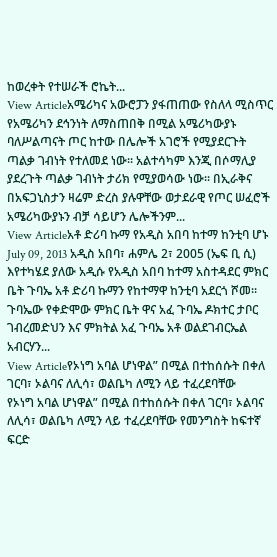ከወረቀት የተሠራች ሮኬት...
View Articleአሜሪካና አውሮፓን ያፋጠጠው የስለላ ሚስጥር
የአሜሪካን ደኅንነት ለማስጠበቅ በሚል አሜሪካውያኑ ባለሥልጣናት ጦር ከተው በሌሎች አገሮች የሚያደርጉት ጣልቃ ገብነት የተለመደ ነው፡፡ አልተሳካም እንጂ በሶማሊያ ያደረጉት ጣልቃ ገብነት ታሪክ የሚያወሳው ነው፡፡ በኢራቅና በአፍጋኒስታን ዛሬም ድረስ ያሉዋቸው ወታደራዊ የጦር ሠፈሮች አሜሪካውያኑን ብቻ ሳይሆን ሌሎችንም...
View Articleአቶ ድሪባ ኩማ የአዲስ አበባ ከተማ ከንቲባ ሆኑ
July 09, 2013 አዲስ አበባ፣ ሐምሌ 2፣ 2005 (ኤፍ ቢ ሲ) እየተካሄደ ያለው አዲሱ የአዲስ አበባ ከተማ አስተዳደር ምክር ቤት ጉባኤ አቶ ድሪባ ኩማን የከተማዋ ከንቲባ አደርጎ ሾመ፡፡ ጉባኤው የቀድሞው ምክር ቤት ዋና አፈ ጉባኤ ዶክተር ታቦር ገብረመድህን እና ምክትል አፈ ጉባኤ አቶ ወልደገብርኤል አብርሃን...
View Articleየኦነግ አባል ሆነዋል” በሚል በተከሰሱት በቀለ ገርባ፣ ኦልባና ለሊሳ፣ ወልቤካ ለሚን ላይ ተፈረደባቸው
የኦነግ አባል ሆነዋል” በሚል በተከሰሱት በቀለ ገርባ፣ ኦልባና ለሊሳ፣ ወልቤካ ለሚን ላይ ተፈረደባቸው የመንግስት ከፍተኛ ፍርድ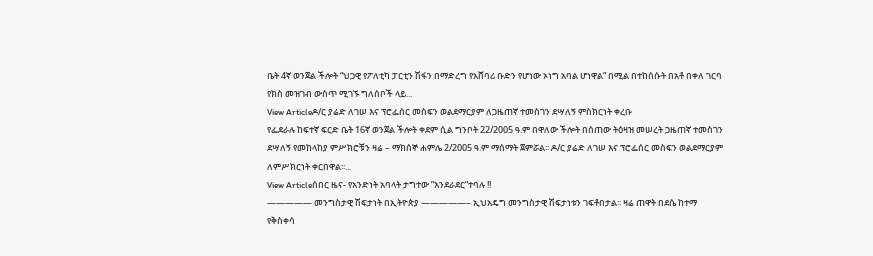ቤት 4ኛ ወንጀል ችሎት “ህጋዊ የፖለቲካ ፓርቲን ሽፋን በማድረግ የአሸባሪ ቡድን የሆነው ኦነግ አባል ሆነዋል” በሚል በተከሰሱት በአቶ በቀለ ገርባ የክስ መዝገብ ውስጥ ሚገኙ ግለሰቦች ላይ...
View Articleዶ/ር ያሬድ ለገሠ እና ፕሮፌሰር መስፍን ወልደማርያም ለጋዜጠኛ ተመስገን ደሣለኝ ምስክርነት ቀረቡ
የፌደራሉ ከፍተኛ ፍርድ ቤት 16ኛ ወንጀል ችሎት ቀደም ሲል ግንቦት 22/2005 ዓ.ም በዋለው ችሎት በሰጠው ትዕዛዝ መሠረት ጋዜጠኛ ተመስገን ደሣለኝ የመከላከያ ምሥክሮቹን ዛሬ – ማክሰኞ ሐምሌ 2/2005 ዓ.ም ማሰማት ጀምሯል፡፡ ዶ/ር ያሬድ ለገሠ እና ፕሮፌሰር መስፍን ወልደማርያም ለምሥክርነት ቀርበዋል፡፡...
View Articleሰበር ዜና- የአንድነት አባላት ታግተው ”እንደራደር”ተባሉ !!
————— መንግስታዊ ሽፍታነት በኢትዮጵያ —————– ኢህአዴግ መንግስታዊ ሽፍታነቱን ገፍቶበታል፡፡ ዛሬ ጠዋት በደሴ ከተማ የቅስቀሳ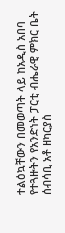ተልዕኳቸውን በመወጣት ላይ ከአዲስ አበባ የተጓዙትን የአንድነት ፓርቲ ብሔራዊ ምክር ቤት ሰብሳቢ አቶ ዘካርያስ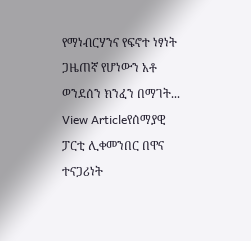የማነብርሃንና የፍኖተ ነፃነት ጋዜጠኛ የሆነውን አቶ ወንደሰን ክንፈን በማገት...
View Articleየሰማያዊ ፓርቲ ሊቀመንበር በዋና ተናጋሪነት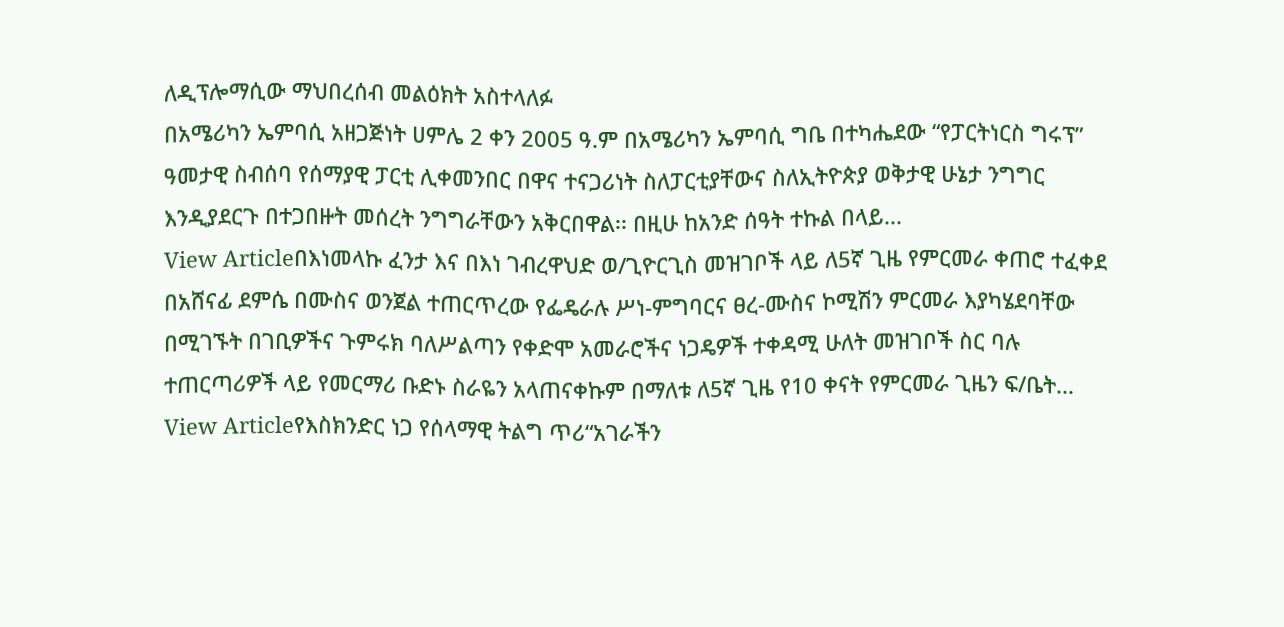ለዲፕሎማሲው ማህበረሰብ መልዕክት አስተላለፉ
በአሜሪካን ኤምባሲ አዘጋጅነት ሀምሌ 2 ቀን 2005 ዓ.ም በአሜሪካን ኤምባሲ ግቤ በተካሔደው “የፓርትነርስ ግሩፕ” ዓመታዊ ስብሰባ የሰማያዊ ፓርቲ ሊቀመንበር በዋና ተናጋሪነት ስለፓርቲያቸውና ስለኢትዮጵያ ወቅታዊ ሁኔታ ንግግር እንዲያደርጉ በተጋበዙት መሰረት ንግግራቸውን አቅርበዋል፡፡ በዚሁ ከአንድ ሰዓት ተኩል በላይ...
View Articleበእነመላኩ ፈንታ እና በእነ ገብረዋህድ ወ/ጊዮርጊስ መዝገቦች ላይ ለ5ኛ ጊዜ የምርመራ ቀጠሮ ተፈቀደ
በአሸናፊ ደምሴ በሙስና ወንጀል ተጠርጥረው የፌዴራሉ ሥነ-ምግባርና ፀረ-ሙስና ኮሚሽን ምርመራ እያካሄደባቸው በሚገኙት በገቢዎችና ጉምሩክ ባለሥልጣን የቀድሞ አመራሮችና ነጋዴዎች ተቀዳሚ ሁለት መዝገቦች ስር ባሉ ተጠርጣሪዎች ላይ የመርማሪ ቡድኑ ስራዬን አላጠናቀኩም በማለቱ ለ5ኛ ጊዜ የ10 ቀናት የምርመራ ጊዜን ፍ/ቤት...
View Articleየእስክንድር ነጋ የሰላማዊ ትልግ ጥሪ“አገራችን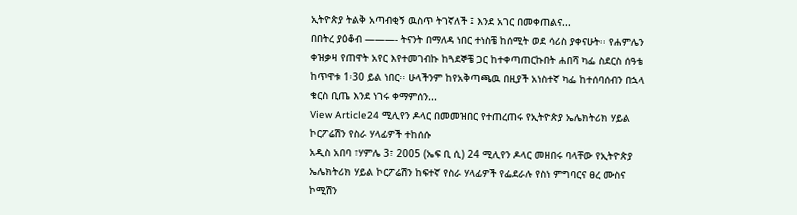ኢትዮጵያ ትልቅ አጣብቂኝ ዉስጥ ትገኛለች ፤ እንደ አገር በመቀጠልና...
በበትረ ያዕቆብ ———- ትናንት በማለዳ ነበር ተነስቼ ከሰሚት ወደ ሳሪስ ያቀናሁት፡፡ የሐምሌን ቀዝቃዛ የጠዋት አየር እየተመገብኩ ከጓደኞቼ ጋር ከተቀጣጠርኩበት ሐበሻ ካፌ ስደርስ ሰዓቴ ከጥዋቱ 1፡30 ይል ነበር፡፡ ሁላችንም ከየአቅጣጫዉ በዚያች አነስተኛ ካፌ ከተሰባሰብን በኋላ ቁርስ ቢጤ እንደ ነገሩ ቀማምሰን...
View Article24 ሚሊየን ዶላር በመመዝበር የተጠረጠሩ የኢትዮጵያ ኤሌክትሪክ ሃይል ኮርፖሬሽን የስራ ሃላፊዎች ተከሰሱ
አዲስ አበባ ፣ሃምሌ 3፣ 2005 (ኤፍ ቢ ሲ) 24 ሚሊየን ዶላር መዘበሩ ባላቸው የኢትዮጵያ ኤሌክትሪክ ሃይል ኮርፖሬሽን ከፍተኛ የስራ ሃላፊዎች የፌደራሉ የስነ ምግባርና ፀረ ሙስና ኮሚሽን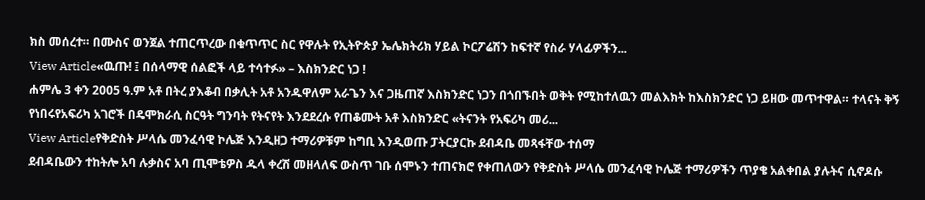ክስ መሰረተ። በሙስና ወንጀል ተጠርጥረው በቁጥጥር ስር የዋሉት የኢትዮጵያ ኤሌክትሪክ ሃይል ኮርፖሬሽን ከፍተኛ የስራ ሃላፊዎችን...
View Article«ዉጡ! ፤ በሰላማዊ ሰልፎች ላይ ተሳተፉ» – እስክንድር ነጋ !
ሐምሌ 3 ቀን 2005 ዓ.ም አቶ በትረ ያእቆብ በቃሊት አቶ አንዱዋለም አራጌን እና ጋዜጠኛ እስክንድር ነጋን በጎበኙበት ወቅት የሚከተለዉን መልእክት ከእስክንድር ነጋ ይዘው መጥተዋል። ተላናት ቅኝ የነበሩየአፍሪካ አገሮች በዴሞክራሲ ስርዓት ግንባት የትናየት እንደደረሱ የጠቆሙት አቶ እስክንድር «ትናንት የአፍሪካ መሪ...
View Articleየቅድስት ሥላሴ መንፈሳዊ ኮሌጅ እንዲዘጋ ተማሪዎቹም ከግቢ እንዲወጡ ፓትርያርኩ ደብዳቤ መጻፋቸው ተሰማ
ደብዳቤውን ተከትሎ አባ ሉቃስና አባ ጢሞቴዎስ ዱላ ቀረሽ መዘላለፍ ውስጥ ገቡ ሰሞኑን ተጠናክሮ የቀጠለውን የቅድስት ሥላሴ መንፈሳዊ ኮሌጅ ተማሪዎችን ጥያቄ አልቀበል ያሉትና ሲኖዶሱ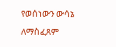የወሰነውን ውሳኔ ለማስፈጸም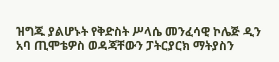ዝግጁ ያልሆኑት የቅድስት ሥላሴ መንፈሳዊ ኮሌጅ ዲን አባ ጢሞቴዎስ ወዳጃቸውን ፓትርያርክ ማትያስን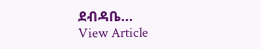ደብዳቤ...
View Article